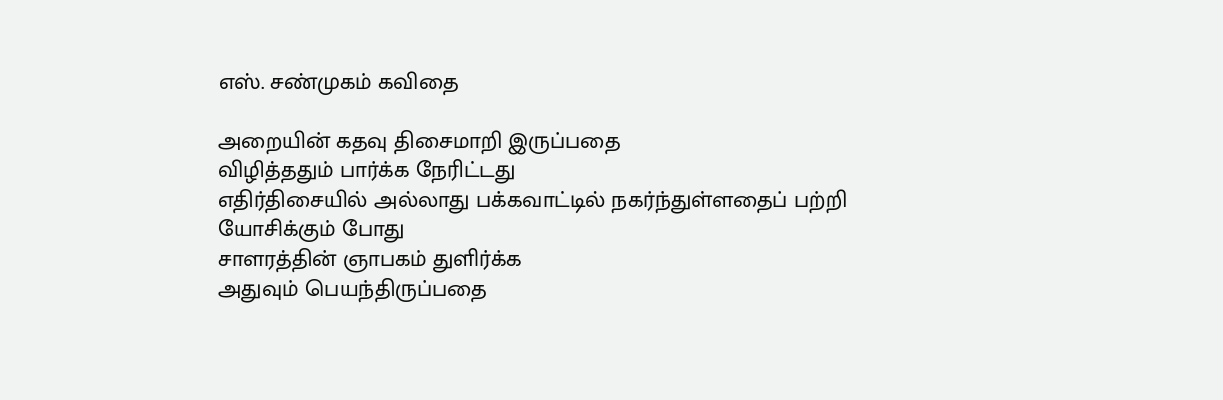எஸ். சண்முகம் கவிதை

அறையின் கதவு திசைமாறி இருப்பதை
விழித்ததும் பார்க்க நேரிட்டது
எதிர்திசையில் அல்லாது பக்கவாட்டில் நகர்ந்துள்ளதைப் பற்றி யோசிக்கும் போது
சாளரத்தின் ஞாபகம் துளிர்க்க
அதுவும் பெயந்திருப்பதை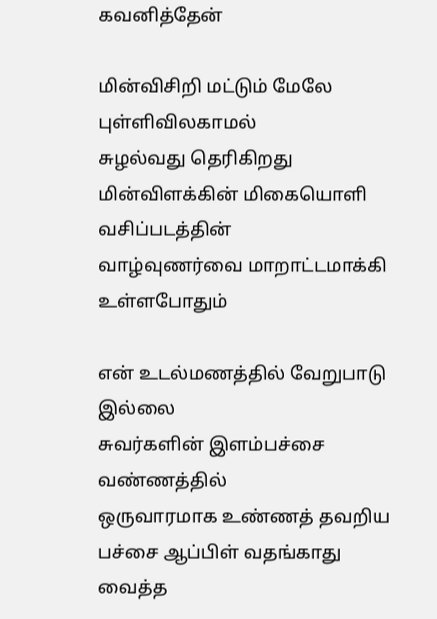கவனித்தேன்

மின்விசிறி மட்டும் மேலே புள்ளிவிலகாமல்
சுழல்வது தெரிகிறது
மின்விளக்கின் மிகையொளி வசிப்படத்தின்
வாழ்வுணர்வை மாறாட்டமாக்கி உள்ளபோதும்

என் உடல்மணத்தில் வேறுபாடு இல்லை
சுவர்களின் இளம்பச்சை வண்ணத்தில்
ஒருவாரமாக உண்ணத் தவறிய
பச்சை ஆப்பிள் வதங்காது
வைத்த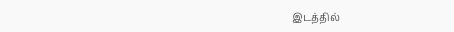இடத்தில்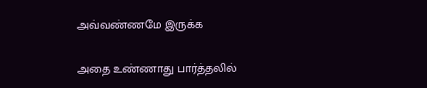அவ்வண்ணமே இருக்க

அதை உண்ணாது பார்த்தலில்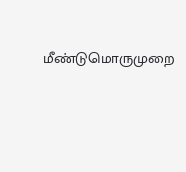மீண்டுமொருமுறை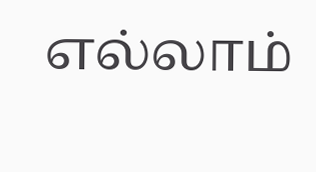எல்லாம்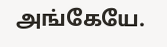அங்கேயே.